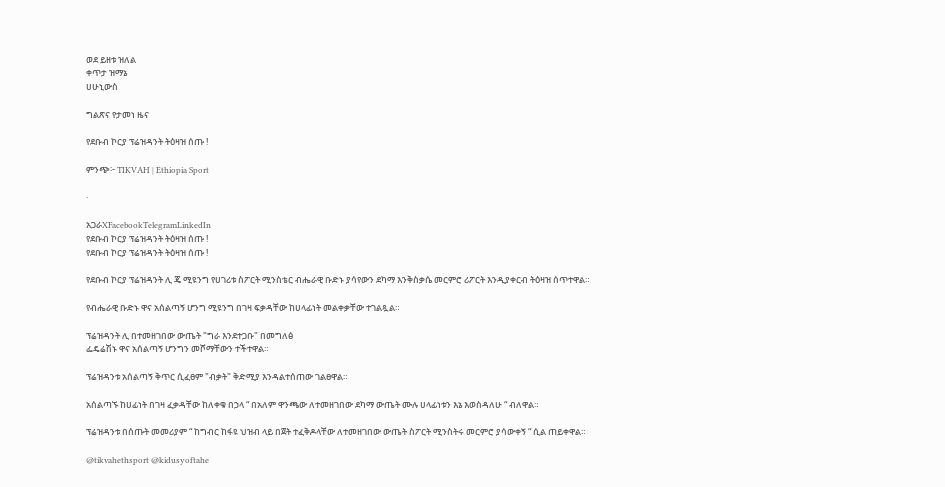ወደ ይዘቱ ዝለል
ቀጥታ ዝማኔ
ሀሁኒውስ

ግልጽና የታመነ ዜና

የደቡብ ኮርያ ፕሬዝዳንት ትዕዛዝ ሰጡ !

ምንጭ፦ TIKVAH | Ethiopia Sport

·

አጋራXFacebookTelegramLinkedIn
የደቡብ ኮርያ ፕሬዝዳንት ትዕዛዝ ሰጡ !
የደቡብ ኮርያ ፕሬዝዳንት ትዕዛዝ ሰጡ !

የደቡብ ኮርያ ፕሬዝዳንት ሊ ጄ ሚዩንግ የሀገሪቱ ስፖርት ሚንስቴር ብሔራዊ ቡድኑ ያሳየውን ደካማ እንቅስቃሴ መርምሮ ሪፖርት እንዲያቀርብ ትዕዛዝ ሰጥተዋል።

የብሔራዊ ቡድኑ ዋና አሰልጣኝ ሆንግ ሚዩንግ በገዛ ፍቃዳቸው ከሀላፊነት መልቀቃቸው ተገልጿል።

ፕሬዝዳንት ሊ በተመዘገበው ውጤት "ግራ እንደተጋቡ" በመግለፅ
ፌዴሬሽኑ ዋና አሰልጣኝ ሆንግን መሾማቸውን ተችተዋል።

ፕሬዝዳንቱ አሰልጣኝ ቅጥር ሲፈፀም "ብቃት" ቅድሚያ እንዳልተሰጠው ገልፀዋል።

አሰልጣኙ ከሀፊነት በገዛ ፈቃዳቸው ከለቀቁ በኃላ “ በአለም ዋንጫው ለተመዘገበው ደካማ ውጤት ሙሉ ሀላፊነቱን እኔ እወስዳለሁ “ ብለዋል።

ፕሬዝዳንቱ በሰጡት መመሪያም “ ከግብር ከፋዩ ህዝብ ላይ በጀት ተፈቅዶላቸው ለተመዘገበው ውጤት ስፖርት ሚንስትሩ መርምሮ ያሳውቀኝ “ ሲል ጠይቀዋል።

@tikvahethsport @kidusyoftahe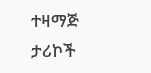ተዛማጅ ታሪኮች